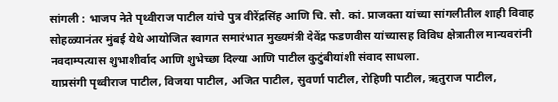सांगली : भाजप नेते पृथ्वीराज पाटील यांचे पुत्र वीरेंद्रसिंह आणि चि. सौ. कां. प्राजक्ता यांच्या सांगलीतील शाही विवाह सोहळ्यानंतर मुंबई येथे आयोजित स्वागत समारंभात मुख्यमंत्री देवेंद्र फडणवीस यांच्यासह विविध क्षेत्रातील मान्यवरांनी नवदाम्पत्यास शुभाशीर्वाद आणि शुभेच्छा दिल्या आणि पाटील कुटुंबीयांशी संवाद साधला.
याप्रसंगी पृथ्वीराज पाटील, विजया पाटील, अजित पाटील, सुवर्णा पाटील, रोहिणी पाटील, ऋतुराज पाटील,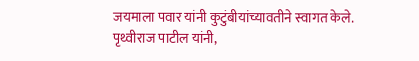जयमाला पवार यांनी कुटुंबीयांच्यावतीने स्वागत केले. पृथ्वीराज पाटील यांनी,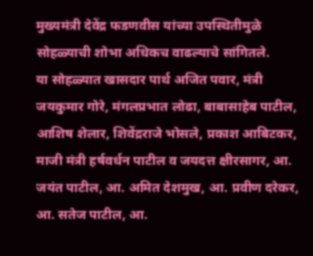मुख्यमंत्री देवेंद्र फडणवीस यांच्या उपस्थितीमुळे सोहळ्याची शोभा अधिकच वाढल्याचे सांगितले.
या सोहळ्यात खासदार पार्थ अजित पवार, मंत्री जयकुमार गोरे, मंगलप्रभात लोढा, बाबासाहेब पाटील, आशिष शेलार, शिवेंद्रराजे भोसले, प्रकाश आबिटकर, माजी मंत्री हर्षवर्धन पाटील व जयदत्त क्षीरसागर, आ. जयंत पाटील, आ. अमित देशमुख, आ. प्रवीण दरेकर, आ. सतेज पाटील, आ.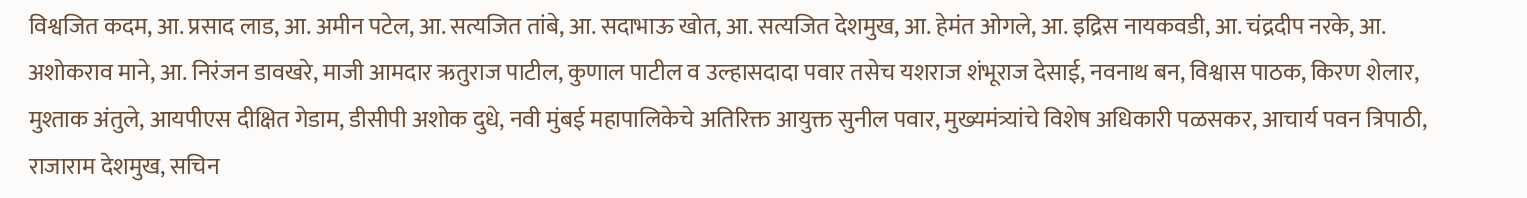विश्वजित कदम, आ. प्रसाद लाड, आ. अमीन पटेल, आ. सत्यजित तांबे, आ. सदाभाऊ खोत, आ. सत्यजित देशमुख, आ. हेमंत ओगले, आ. इद्रिस नायकवडी, आ. चंद्रदीप नरके, आ. अशोकराव माने, आ. निरंजन डावखरे, माजी आमदार ऋतुराज पाटील, कुणाल पाटील व उल्हासदादा पवार तसेच यशराज शंभूराज देसाई, नवनाथ बन, विश्वास पाठक, किरण शेलार, मुश्ताक अंतुले, आयपीएस दीक्षित गेडाम, डीसीपी अशोक दुधे, नवी मुंबई महापालिकेचे अतिरिक्त आयुक्त सुनील पवार, मुख्यमंत्र्यांचे विशेष अधिकारी पळसकर, आचार्य पवन त्रिपाठी, राजाराम देशमुख, सचिन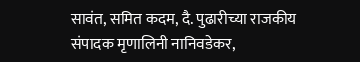सावंत, समित कदम, दै. पुढारीच्या राजकीय संपादक मृणालिनी नानिवडेकर,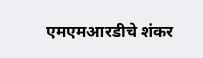एमएमआरडीचे शंकर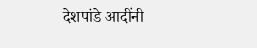देशपांडे आदींनी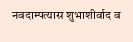नवदाम्पत्यास शुभाशीर्वाद व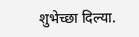शुभेच्छा दिल्या.